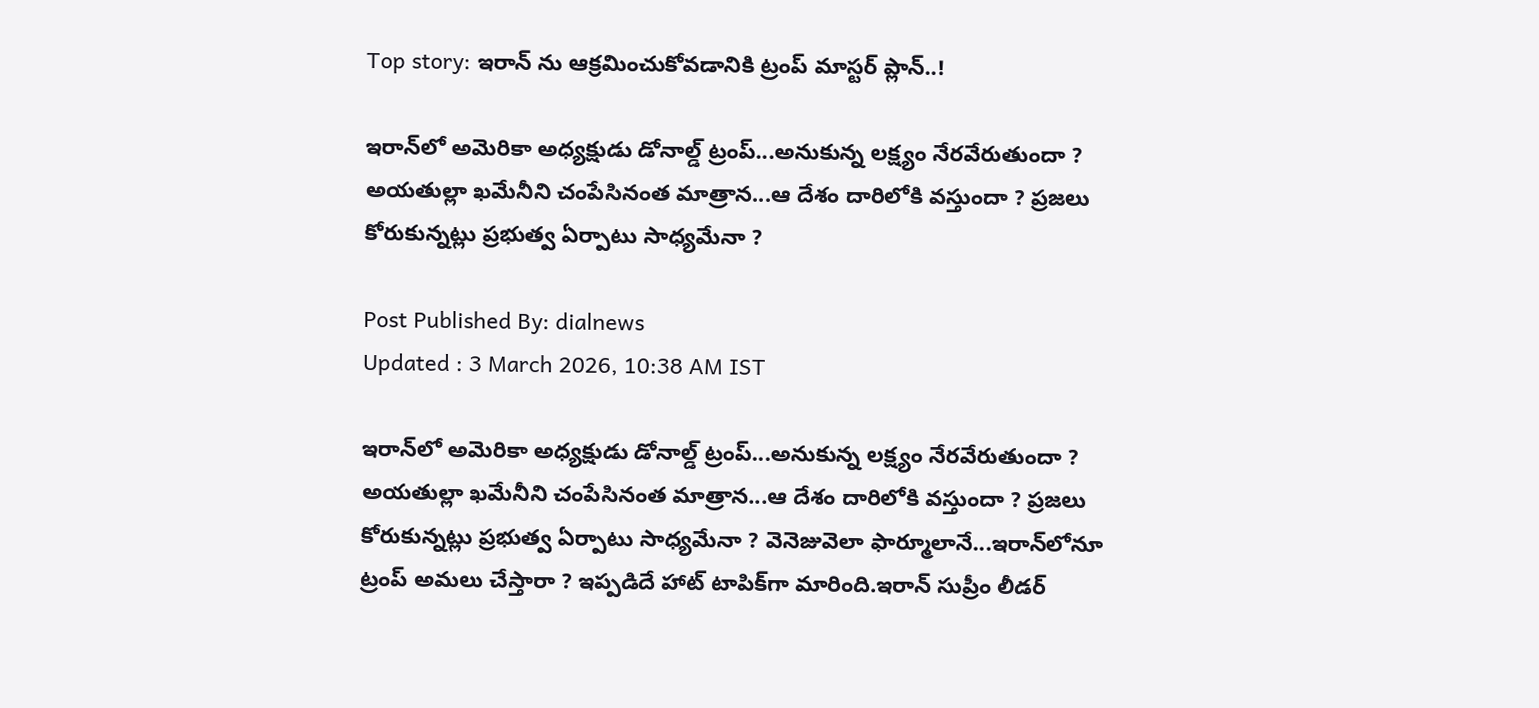Top story: ఇరాన్ ను ఆక్రమించుకోవడానికి ట్రంప్ మాస్టర్ ప్లాన్..!

ఇరాన్‌లో అమెరికా అధ్యక్షుడు డోనాల్డ్‌ ట్రంప్‌...అనుకున్న లక్ష్యం నేరవేరుతుందా ? అయతుల్లా ఖమేనీని చంపేసినంత మాత్రాన...ఆ దేశం దారిలోకి వస్తుందా ? ప్రజలు కోరుకున్నట్లు ప్రభుత్వ ఏర్పాటు సాధ్యమేనా ?

Post Published By: dialnews
Updated : 3 March 2026, 10:38 AM IST

ఇరాన్‌లో అమెరికా అధ్యక్షుడు డోనాల్డ్‌ ట్రంప్‌...అనుకున్న లక్ష్యం నేరవేరుతుందా ? అయతుల్లా ఖమేనీని చంపేసినంత మాత్రాన...ఆ దేశం దారిలోకి వస్తుందా ? ప్రజలు కోరుకున్నట్లు ప్రభుత్వ ఏర్పాటు సాధ్యమేనా ? వెనెజువెలా ఫార్మూలానే...ఇరాన్‌లోనూ ట్రంప్ అమలు చేస్తారా ? ఇప్పడిదే హాట్‌ టాపిక్‌గా మారింది.ఇరాన్‌ సుప్రీం లీడర్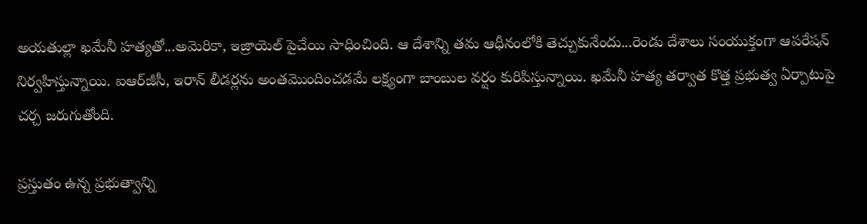అయతుల్లా ఖమేనీ హత్యతో...అమెరికా, ఇజ్రాయెల్ పైచేయి సాధించింది. ఆ దేశాన్ని తమ ఆధీనంలోకి తెచ్చుకునేందు...రెండు దేశాలు సంయుక్తంగా ఆపరేషన్‌ నిర్వహిస్తున్నాయి. ఐఆర్‌జీసీ, ఇరాన్‌ లీడర్లను అంతమొందించడమే లక్ష్యంగా బాంబుల వర్షం కురిపిస్తున్నాయి. ఖమేనీ హత్య తర్వాత కొత్త ప్రభుత్వ ఏర్పాటుపై చర్చ జరుగుతోంది.

ప్రస్తుతం ఉన్న ప్రభుత్వాన్ని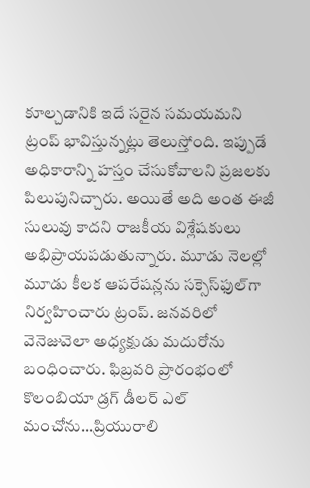కూల్చడానికి ఇదే సరైన సమయమని ట్రంప్‌ భావిస్తున్నట్లు తెలుస్తోంది. ఇప్పుడే అధికారాన్ని హస్తం చేసుకోవాలని ప్రజలకు పిలుపునిచ్చారు. అయితే అది అంత ఈజీ సులువు కాదని రాజకీయ విశ్లేషకులు అభిప్రాయపడుతున్నారు. మూడు నెలల్లో మూడు కీలక ఆపరేషన్లను సక్సెస్‌ఫుల్‌గా నిర్వహించారు ట్రంప్‌. జనవరిలో వెనెజువెలా అధ్యక్షుడు మదురోను బంధించారు. ఫిబ్రవరి ప్రారంభంలో కొలంబియా డ్రగ్ డీలర్‌ ఎల్‌ మంచోను...ప్రియురాలి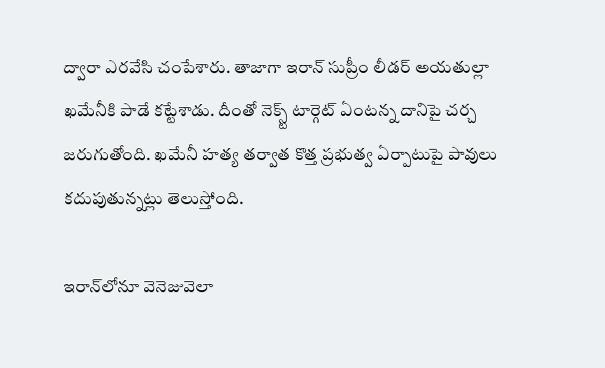ద్వారా ఎరవేసి చంపేశారు. తాజాగా ఇరాన్‌ సుప్రీం లీడర్‌ అయతుల్లా ఖమేనీకి పాడే కట్టేశాడు. దీంతో నెక్స్ట్‌ టార్గెట్‌ ఏంటన్న దానిపై చర్చ జరుగుతోంది. ఖమేనీ హత్య తర్వాత కొత్త ప్రభుత్వ ఏర్పాటుపై పావులు కదుపుతున్నట్లు తెలుస్తోంది.

ఇరాన్‌లోనూ వెనెజువెలా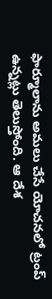ఫార్మూలాను అమలు చేసే యోచనలో ట్రంప్‌ ఉన్నట్లు తెలుస్తోంది. ఆ దేశ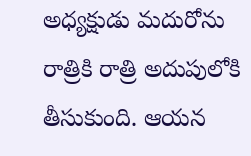అధ్యక్షుడు మదురోను రాత్రికి రాత్రి అదుపులోకి తీసుకుంది. ఆయన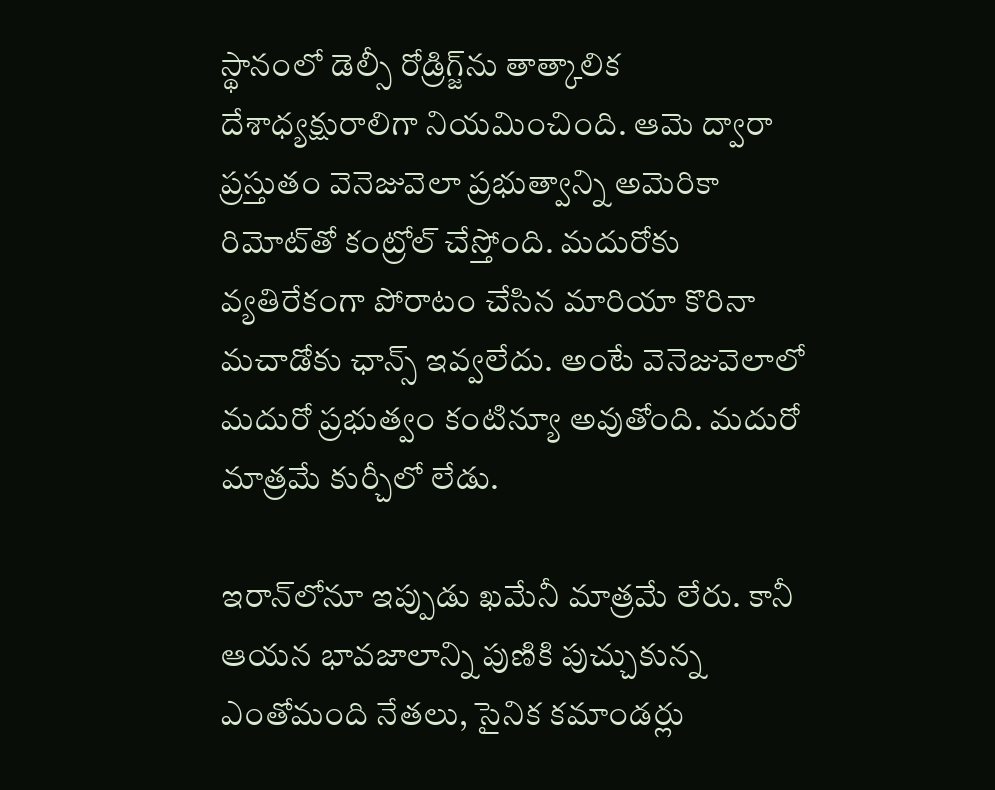స్థానంలో డెల్సీ రోడ్రిగ్జ్‌‌‌‌ను తాత్కాలిక దేశాధ్యక్షురాలిగా నియమించింది. ఆమె ద్వారా ప్రస్తుతం వెనెజువెలా ప్రభుత్వాన్ని అమెరికా రిమోట్‌తో కంట్రోల్ చేస్తోంది. మదురోకు వ్యతిరేకంగా పోరాటం చేసిన మారియా కొరినా మచాడోకు ఛాన్స్ ఇవ్వలేదు. అంటే వెనెజువెలాలో మదురో ప్రభుత్వం కంటిన్యూ అవుతోంది. మదురో మాత్రమే కుర్చీలో లేడు.

ఇరాన్‌లోనూ ఇప్పుడు ఖమేనీ మాత్రమే లేరు. కానీ ఆయన భావజాలాన్ని పుణికి పుచ్చుకున్న ఎంతోమంది నేతలు, సైనిక కమాండర్లు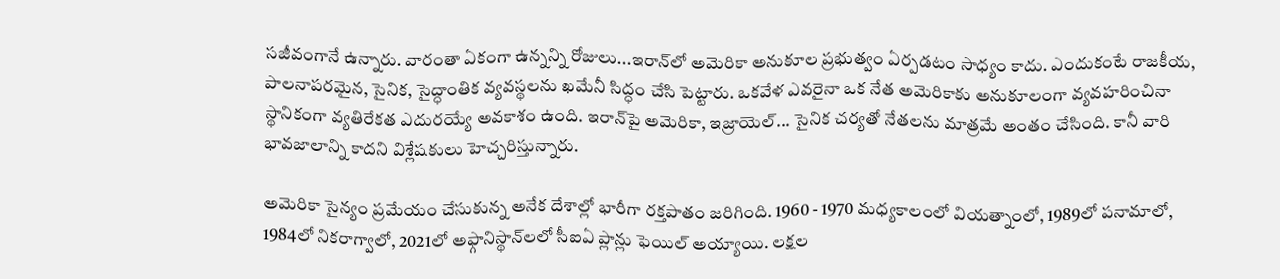సజీవంగానే ఉన్నారు. వారంతా ఏకంగా ఉన్నన్ని రోజులు...ఇరాన్‌లో అమెరికా అనుకూల ప్రభుత్వం ఏర్పడటం సాధ్యం కాదు. ఎందుకంటే రాజకీయ, పాలనాపరమైన, సైనిక, సైద్ధాంతిక వ్యవస్థలను ఖమేనీ సిద్ధం చేసి పెట్టారు. ఒకవేళ ఎవరైనా ఒక నేత అమెరికాకు అనుకూలంగా వ్యవహరించినా స్థానికంగా వ్యతిరేకత ఎదురయ్యే అవకాశం ఉంది. ఇరాన్‌పై అమెరికా, ఇజ్రాయెల్‌‌... సైనిక చర్యతో నేతలను మాత్రమే అంతం చేసింది. కానీ వారి భావజాలాన్ని కాదని విశ్లేషకులు హెచ్చరిస్తున్నారు.

అమెరికా సైన్యం ప్రమేయం చేసుకున్న అనేక దేశాల్లో భారీగా రక్తపాతం జరిగింది. 1960 - 1970 మధ్యకాలంలో వియత్నాంలో, 1989లో పనామాలో, 1984లో నికరాగ్వాలో, 2021లో అఫ్గానిస్థాన్‌లలో సీఐఏ ప్లాన్లు ఫెయిల్ అయ్యాయి. లక్షల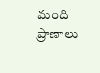మంది ప్రాణాలు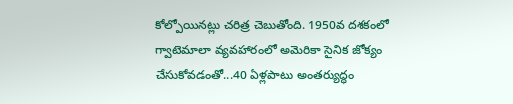కోల్పోయినట్లు చరిత్ర చెబుతోంది. 1950వ దశకంలో గ్వాటెమాలా వ్యవహారంలో అమెరికా సైనిక జోక్యం చేసుకోవడంతో...40 ఏళ్లపాటు అంతర్యుద్ధం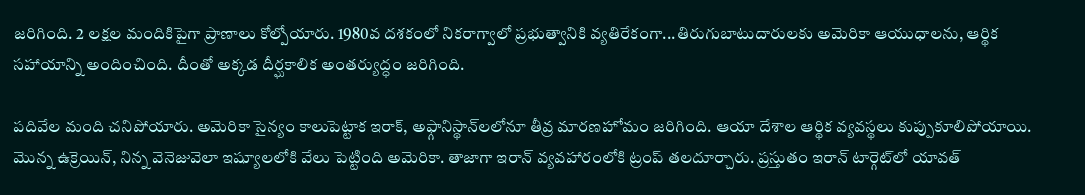జరిగింది. 2 లక్షల మందికిపైగా ప్రాణాలు కోల్పోయారు. 1980వ దశకంలో నికరాగ్వాలో ప్రభుత్వానికి వ్యతిరేకంగా...తిరుగుబాటుదారులకు అమెరికా ఆయుధాలను, ఆర్థిక సహాయాన్ని అందించింది. దీంతో అక్కడ దీర్ఘకాలిక అంతర్యుద్ధం జరిగింది.

పదివేల మంది చనిపోయారు. అమెరికా సైన్యం కాలుపెట్టాక ఇరాక్, అఫ్గానిస్థాన్‌లలోనూ తీవ్ర మారణహోమం జరిగింది. ఆయా దేశాల ఆర్థిక వ్యవస్థలు కుప్పుకూలిపోయాయి. మొన్న ఉక్రెయిన్, నిన్న వెనెజువెలా ఇష్యూలలోకి వేలు పెట్టింది అమెరికా. తాజాగా ఇరాన్‌ వ్యవహారంలోకి ట్రంప్‌ తలదూర్చారు. ప్రస్తుతం ఇరాన్ టార్గెట్‌లో యావత్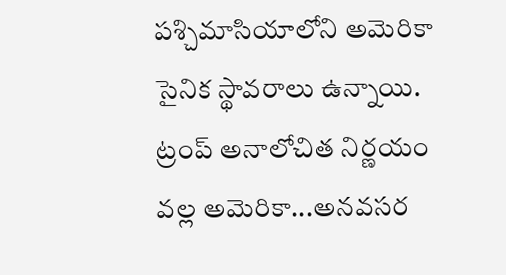పశ్చిమాసియాలోని అమెరికా సైనిక స్థావరాలు ఉన్నాయి. ట్రంప్ అనాలోచిత నిర్ణయం వల్ల అమెరికా...అనవసర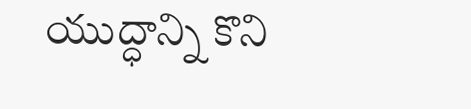యుద్ధాన్ని కొని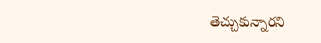తెచ్చుకున్నారని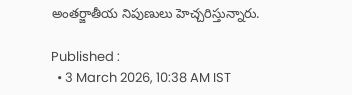అంతర్జాతీయ నిపుణులు హెచ్చరిస్తున్నారు.

Published :
  • 3 March 2026, 10:38 AM IST